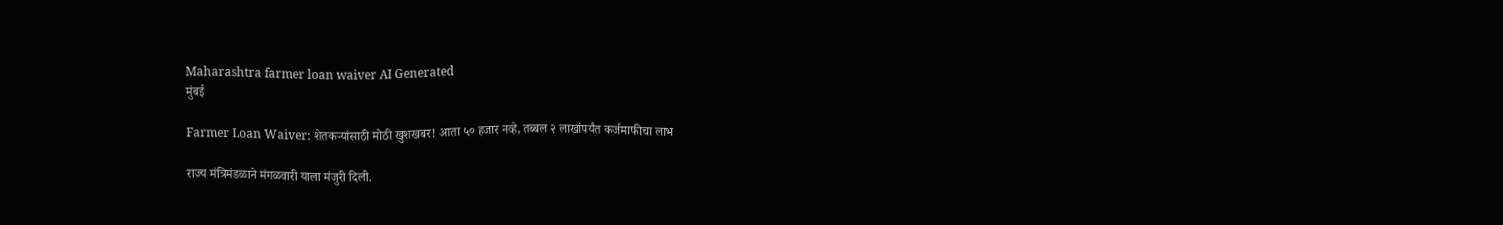Maharashtra farmer loan waiver AI Generated
मुंबई

Farmer Loan Waiver: शेतकऱ्यांसाठी मोठी खुशखबर! आता ५० हजार नव्हे, तब्बल २ लाखांपर्यंत कर्जमाफीचा लाभ

राज्य मंत्रिमंडळाने मंगळवारी याला मंजुरी दिली.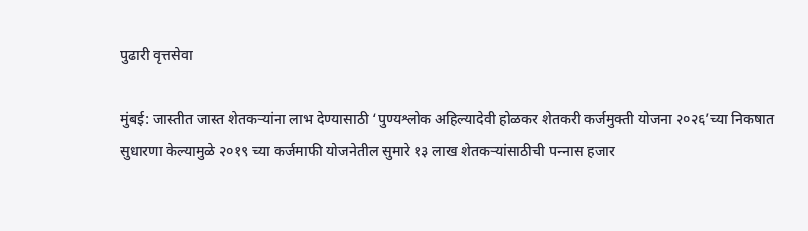पुढारी वृत्तसेवा

मुंबई: जास्तीत जास्त शेतकऱ्यांना लाभ देण्यासाठी ‘पुण्यश्लोक अहिल्यादेवी होळकर शेतकरी कर्जमुक्ती योजना २०२६’च्या निकषात सुधारणा केल्यामुळे २०१९ च्या कर्जमाफी योजनेतील सुमारे १३ लाख शेतकऱ्यांसाठीची पन्‍नास हजार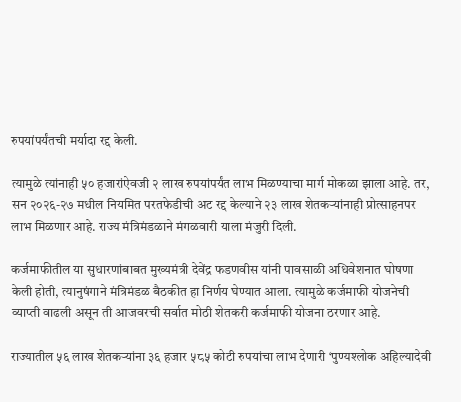रुपयांपर्यंतची मर्यादा रद्द केली.

त्यामुळे त्यांनाही ५० हजारांऐवजी २ लाख रुपयांपर्यंत लाभ मिळण्याचा मार्ग मोकळा झाला आहे. तर, सन २०२६-२७ मधील नियमित परतफेडीची अट रद्द केल्याने २३ लाख शेतकऱ्यांनाही प्रोत्साहनपर लाभ मिळणार आहे. राज्य मंत्रिमंडळाने मंगळवारी याला मंजुरी दिली.

कर्जमाफीतील या सुधारणांबाबत मुख्यमंत्री देवेंद्र फडणवीस यांनी पावसाळी अधिवेशनात घोषणा केली होती, त्यानुषंगाने मंत्रिमंडळ बैठकीत हा निर्णय घेण्यात आला. त्यामुळे कर्जमाफी योजनेची व्याप्ती वाढली असून ती आजवरची सर्वात मोठी शेतकरी कर्जमाफी योजना ठरणार आहे.

राज्यातील ५६ लाख शेतकऱ्यांना ३६ हजार ५८५ कोटी रुपयांचा लाभ देणारी ‘पुण्यश्लोक अहिल्यादेवी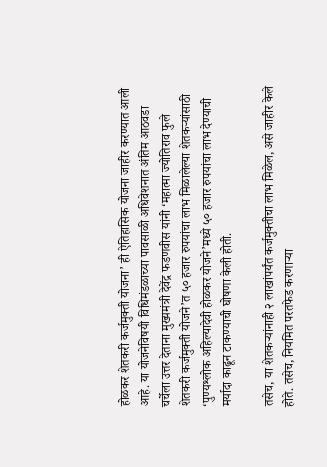होळकर शेतकरी कर्जमुक्ती योजना’ ही ऐतिहासिक योजना जाहीर करण्यात आली आहे. या योजनेविषयी विधिमंडळाच्या पावसाळी अधिवेशनात अंतिम आठवडा चर्चेला उत्तर देताना मुख्यमंत्री देवेंद्र फडणवीस यांनी ‘महात्मा ज्योतिराव फुले शेतकरी कर्जमुक्ती योजने’त ५० हजार रुपयांचा लाभ मिळालेल्या शेतकऱ्यांसाठी ‘पुण्यश्लोक अहिल्यादेवी होळकर योजने’मध्ये ५० हजार रुपयांचा लाभ देण्याची मर्यादा काढून टाकण्याची घोषणा केली होती.

तसेच, या शेतकऱ्यांनाही २ लाखांपर्यंत कर्जमुक्तीचा लाभ मिळेल, असे जाहीर केले होते. तसेच, नियमित परतफेड करणाऱ्या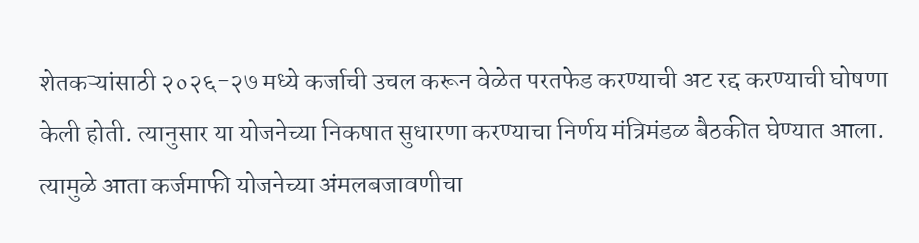शेतकऱ्यांसाठी २०२६-२७ मध्ये कर्जाची उचल करून वेळेत परतफेड करण्याची अट रद्द करण्याची घोषणा केली होती. त्यानुसार या योजनेच्या निकषात सुधारणा करण्याचा निर्णय मंत्रिमंडळ बैठकीत घेण्यात आला. त्यामुळे आता कर्जमाफी योजनेच्या अंमलबजावणीचा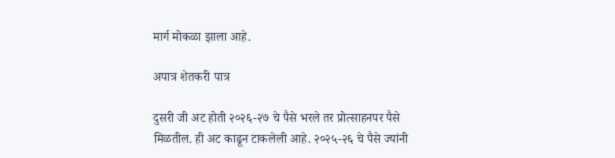मार्ग मोकळा झाला आहे.

अपात्र शेतकरी पात्र

दुसरी जी अट होती २०२६-२७ चे पैसे भरले तर प्रोत्साहनपर पैसे मिळतील. ही अट काढून टाकलेली आहे. २०२५-२६ चे पैसे ज्यांनी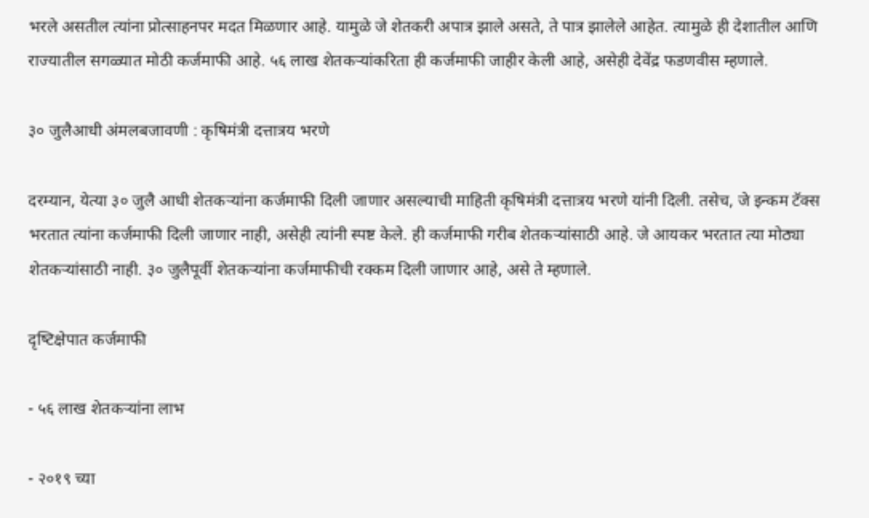भरले असतील त्यांना प्रोत्साहनपर मदत मिळणार आहे. यामुळे जे शेतकरी अपात्र झाले असते, ते पात्र झालेले आहेत. त्यामुळे ही देशातील आणि राज्यातील सगळ्यात मोठी कर्जमाफी आहे. ५६ लाख शेतकऱ्यांकरिता ही कर्जमाफी जाहीर केली आहे, असेही देवेंद्र फडणवीस म्हणाले.

३० जुलैआधी अंमलबजावणी : कृषिमंत्री दत्तात्रय भरणे

दरम्यान, येत्या ३० जुलै आधी शेतकऱ्यांना कर्जमाफी दिली जाणार असल्याची माहिती कृषिमंत्री दत्तात्रय भरणे यांनी दिली. तसेच, जे इन्क‍म टॅक्स भरतात त्यांना कर्जमाफी दिली जाणार नाही, असेही त्यांनी स्पष्ट केले. ही कर्जमाफी गरीब शेतकऱ्यांसाठी आहे. जे आयकर भरतात त्या मोठ्या शेतकऱ्यांसाठी नाही. ३० जुलैपूर्वी शेतकऱ्यांना कर्जमाफीची रक्कम दिली जाणार आहे, असे ते म्हणाले.

दृष्‍टिक्षेपात कर्जमाफी

- ५६ लाख शेतकऱ्यांना लाभ

- २०१९ च्या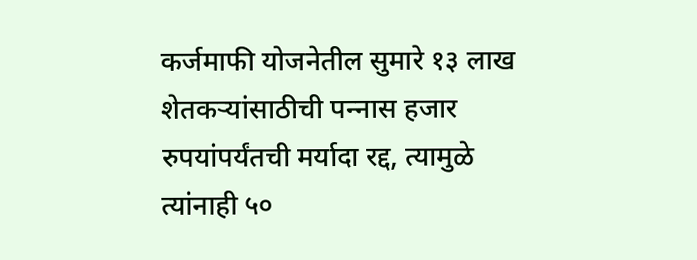कर्जमाफी योजनेतील सुमारे १३ लाख शेतकऱ्यांसाठीची पन्‍नास हजार रुपयांपर्यंतची मर्यादा रद्द, त्यामुळे त्यांनाही ५०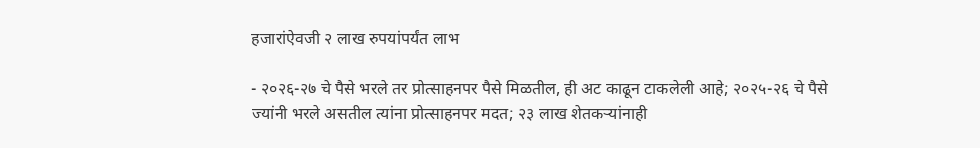हजारांऐवजी २ लाख रुपयांपर्यंत लाभ

- २०२६-२७ चे पैसे भरले तर प्रोत्साहनपर पैसे मिळतील, ही अट काढून टाकलेली आहे; २०२५-२६ चे पैसे ज्यांनी भरले असतील त्यांना प्रोत्साहनपर मदत; २३ लाख शेतकऱ्यांनाही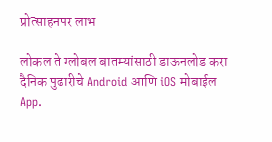प्रोत्साहनपर लाभ

लोकल ते ग्लोबल बातम्यांसाठी डाऊनलोड करा दैनिक पुढारीचे Android आणि iOS मोबाईल App.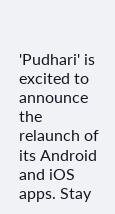'Pudhari' is excited to announce the relaunch of its Android and iOS apps. Stay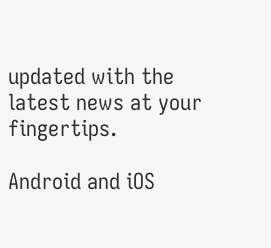updated with the latest news at your fingertips.

Android and iOS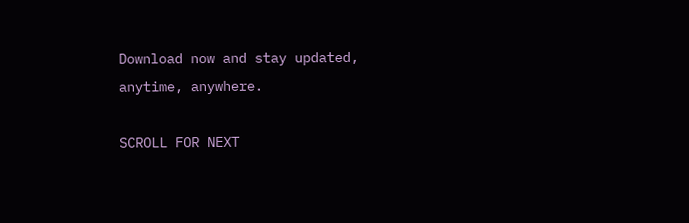Download now and stay updated, anytime, anywhere.

SCROLL FOR NEXT